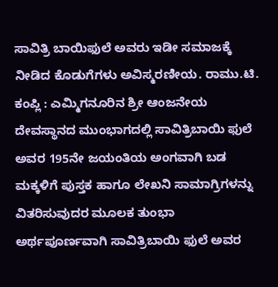ಸಾವಿತ್ರಿ ಬಾಯಿಫುಲೆ ಅವರು ಇಡೀ ಸಮಾಜಕ್ಕೆ ನೀಡಿದ ಕೊಡುಗೆಗಳು ಅವಿಸ್ಮರಣೀಯ. ರಾಮು.ಟಿ.
ಕಂಪ್ಲಿ : ಎಮ್ಮಿಗನೂರಿನ ಶ್ರೀ ಆಂಜನೇಯ ದೇವಸ್ಥಾನದ ಮುಂಭಾಗದಲ್ಲಿ ಸಾವಿತ್ರಿಬಾಯಿ ಫುಲೆ ಅವರ 195ನೇ ಜಯಂತಿಯ ಅಂಗವಾಗಿ ಬಡ ಮಕ್ಕಳಿಗೆ ಪುಸ್ತಕ ಹಾಗೂ ಲೇಖನಿ ಸಾಮಾಗ್ರಿಗಳನ್ನು ವಿತರಿಸುವುದರ ಮೂಲಕ ತುಂಭಾ ಅರ್ಥಪೂರ್ಣವಾಗಿ ಸಾವಿತ್ರಿಬಾಯಿ ಫುಲೆ ಅವರ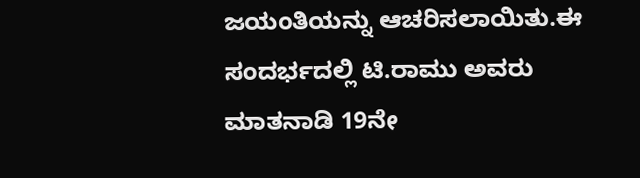ಜಯಂತಿಯನ್ನು ಆಚರಿಸಲಾಯಿತು.ಈ ಸಂದರ್ಭದಲ್ಲಿ ಟಿ.ರಾಮು ಅವರು ಮಾತನಾಡಿ 19ನೇ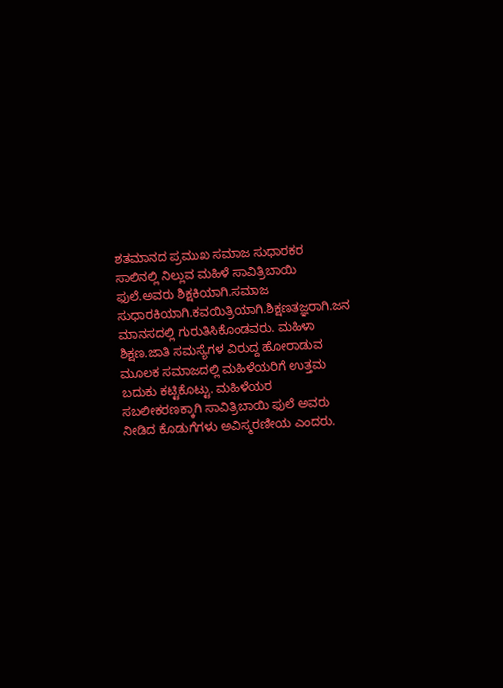ಶತಮಾನದ ಪ್ರಮುಖ ಸಮಾಜ ಸುಧಾರಕರ ಸಾಲಿನಲ್ಲಿ ನಿಲ್ಲುವ ಮಹಿಳೆ ಸಾವಿತ್ರಿಬಾಯಿ ಫುಲೆ.ಅವರು ಶಿಕ್ಷಕಿಯಾಗಿ.ಸಮಾಜ ಸುಧಾರಕಿಯಾಗಿ.ಕವಯಿತ್ರಿಯಾಗಿ.ಶಿಕ್ಷಣತಜ್ಞರಾಗಿ.ಜನ ಮಾನಸದಲ್ಲಿ ಗುರುತಿಸಿಕೊಂಡವರು. ಮಹಿಳಾ ಶಿಕ್ಷಣ.ಜಾತಿ ಸಮಸ್ಯೆಗಳ ವಿರುದ್ದ ಹೋರಾಡುವ ಮೂಲಕ ಸಮಾಜದಲ್ಲಿ ಮಹಿಳೆಯರಿಗೆ ಉತ್ತಮ ಬದುಕು ಕಟ್ಟಿಕೊಟ್ಟು. ಮಹಿಳೆಯರ ಸಬಲೀಕರಣಕ್ಕಾಗಿ ಸಾವಿತ್ರಿಬಾಯಿ ಫುಲೆ ಅವರು ನೀಡಿದ ಕೊಡುಗೆಗಳು ಅವಿಸ್ಮರಣೀಯ ಎಂದರು.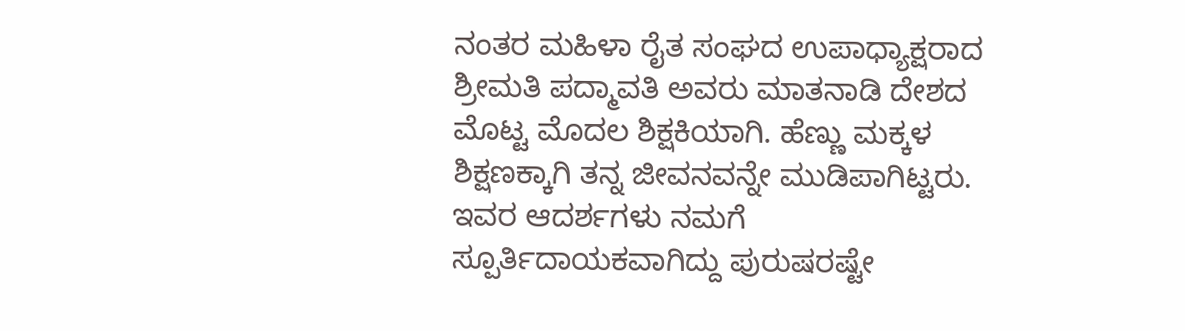ನಂತರ ಮಹಿಳಾ ರೈತ ಸಂಘದ ಉಪಾಧ್ಯಾಕ್ಷರಾದ ಶ್ರೀಮತಿ ಪದ್ಮಾವತಿ ಅವರು ಮಾತನಾಡಿ ದೇಶದ ಮೊಟ್ಟ ಮೊದಲ ಶಿಕ್ಷಕಿಯಾಗಿ. ಹೆಣ್ಣು ಮಕ್ಕಳ ಶಿಕ್ಷಣಕ್ಕಾಗಿ ತನ್ನ ಜೀವನವನ್ನೇ ಮುಡಿಪಾಗಿಟ್ಟರು. ಇವರ ಆದರ್ಶಗಳು ನಮಗೆ ಸ್ಪೂರ್ತಿದಾಯಕವಾಗಿದ್ದು ಪುರುಷರಷ್ಟೇ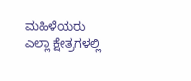ಮಹಿಳೆಯರು ಎಲ್ಲಾ ಕ್ಷೇತ್ರಗಳಲ್ಲಿ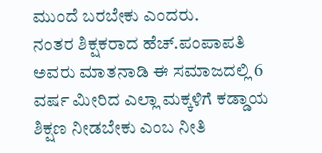ಮುಂದೆ ಬರಬೇಕು ಎಂದರು.
ನಂತರ ಶಿಕ್ಷಕರಾದ ಹೆಚ್.ಪಂಪಾಪತಿ ಅವರು ಮಾತನಾಡಿ ಈ ಸಮಾಜದಲ್ಲಿ 6 ವರ್ಷ ಮೀರಿದ ಎಲ್ಲಾ ಮಕ್ಕಳಿಗೆ ಕಡ್ಡಾಯ ಶಿಕ್ಷಣ ನೀಡಬೇಕು ಎಂಬ ನೀತಿ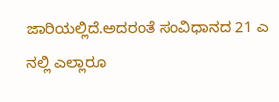ಜಾರಿಯಲ್ಲಿದೆ.ಅದರಂತೆ ಸಂವಿಧಾನದ 21 ಎ ನಲ್ಲಿ ಎಲ್ಲಾರೂ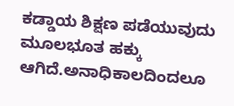ಕಡ್ಡಾಯ ಶಿಕ್ಷಣ ಪಡೆಯುವುದು ಮೂಲಭೂತ ಹಕ್ಕು ಆಗಿದೆ.ಅನಾಧಿಕಾಲದಿಂದಲೂ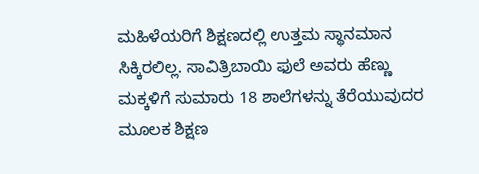ಮಹಿಳೆಯರಿಗೆ ಶಿಕ್ಷಣದಲ್ಲಿ ಉತ್ತಮ ಸ್ಥಾನಮಾನ ಸಿಕ್ಕಿರಲಿಲ್ಲ. ಸಾವಿತ್ರಿಬಾಯಿ ಫುಲೆ ಅವರು ಹೆಣ್ಣು ಮಕ್ಕಳಿಗೆ ಸುಮಾರು 18 ಶಾಲೆಗಳನ್ನು ತೆರೆಯುವುದರ ಮೂಲಕ ಶಿಕ್ಷಣ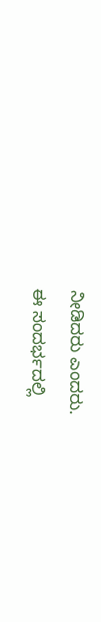ನೀಡಿದರು ಎಂದರು.
ಈ ಸಂದರ್ಭದಲ್ಲಿ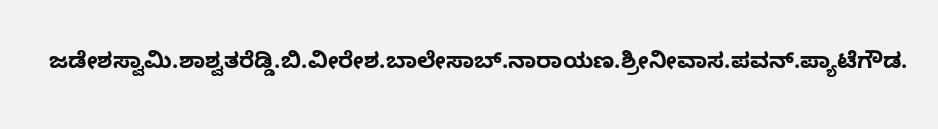ಜಡೇಶಸ್ವಾಮಿ.ಶಾಶ್ವತರೆಡ್ಡಿ.ಬಿ.ವೀರೇಶ.ಬಾಲೇಸಾಬ್.ನಾರಾಯಣ.ಶ್ರೀನೀವಾಸ.ಪವನ್.ಪ್ಯಾಟೆಗೌಡ.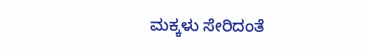ಮಕ್ಕಳು ಸೇರಿದಂತೆ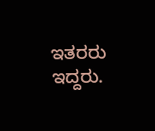ಇತರರು ಇದ್ದರು.